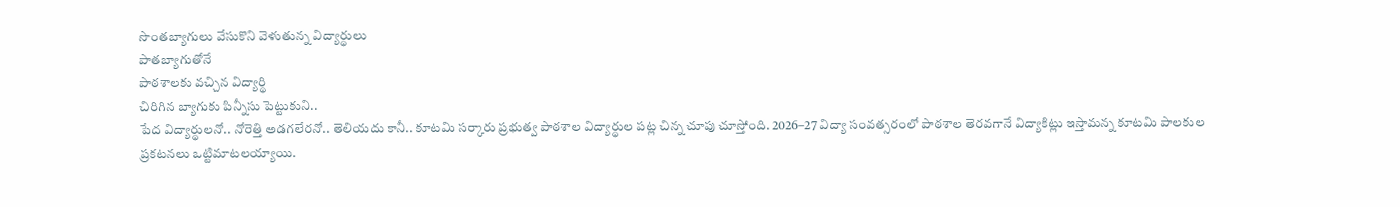సొంతబ్యాగులు వేసుకొని వెళుతున్న విద్యార్థులు
పాతబ్యాగుతోనే
పాఠశాలకు వచ్చిన విద్యార్థి
చిరిగిన బ్యాగుకు పిన్నీసు పెట్టుకుని..
పేద విద్యార్థులనో.. నోరెత్తి అడగలేరనో.. తెలియదు కానీ.. కూటమి సర్కారు ప్రభుత్వ పాఠశాల విద్యార్థుల పట్ల చిన్న చూపు చూస్తోంది. 2026–27 విద్యా సంవత్సరంలో పాఠశాల తెరవగానే విద్యాకిట్లు ఇస్తామన్న కూటమి పాలకుల ప్రకటనలు ఒట్టిమాటలయ్యాయి.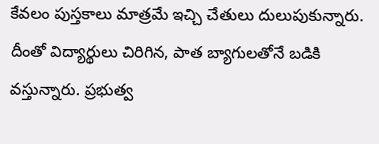కేవలం పుస్తకాలు మాత్రమే ఇచ్చి చేతులు దులుపుకున్నారు. దీంతో విద్యార్థులు చిరిగిన, పాత బ్యాగులతోనే బడికి వస్తున్నారు. ప్రభుత్వ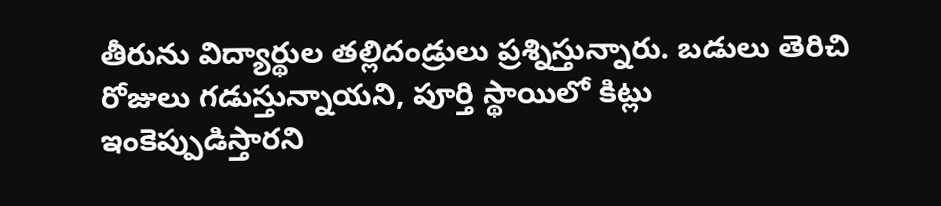తీరును విద్యార్థుల తల్లిదండ్రులు ప్రశ్నిస్తున్నారు. బడులు తెరిచి రోజులు గడుస్తున్నాయని, పూర్తి స్థాయిలో కిట్లు ఇంకెప్పుడిస్తారని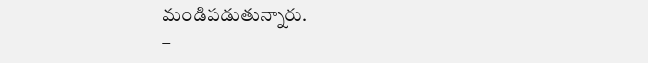మండిపడుతున్నారు.
–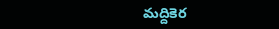మద్దికెర